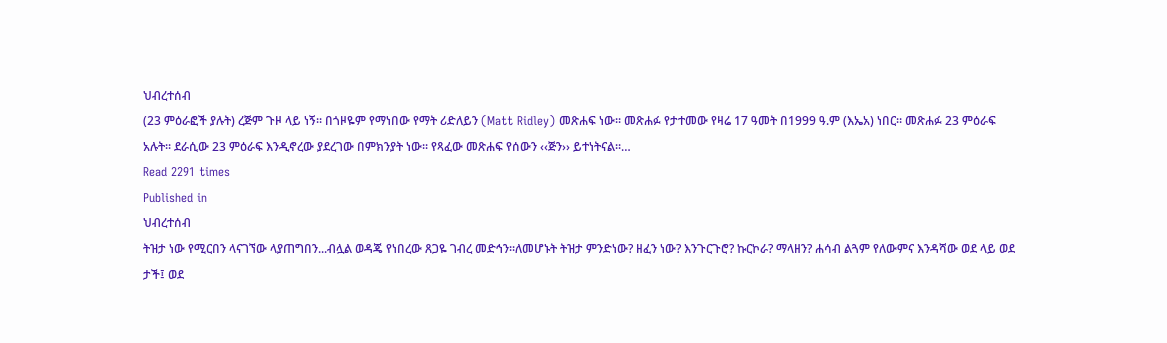ህብረተሰብ
(23 ምዕራፎች ያሉት) ረጅም ጉዞ ላይ ነኝ፡፡ በጎዞዬም የማነበው የማት ሪድለይን (Matt Ridley) መጽሐፍ ነው፡፡ መጽሐፉ የታተመው የዛሬ 17 ዓመት በ1999 ዓ.ም (እኤአ) ነበር። መጽሐፉ 23 ምዕራፍ አሉት፡፡ ደራሲው 23 ምዕራፍ እንዲኖረው ያደረገው በምክንያት ነው፡፡ የጻፈው መጽሐፍ የሰውን ‹‹ጅን›› ይተነትናል፡፡…
Read 2291 times
Published in
ህብረተሰብ
ትዝታ ነው የሚርበን ላናገኘው ላያጠግበን...ብሏል ወዳጄ የነበረው ጸጋዬ ገብረ መድኅን፡፡ለመሆኑት ትዝታ ምንድነው? ዘፈን ነው? እንጉርጉሮ? ኩርኮራ? ማላዘን? ሐሳብ ልጓም የለውምና እንዳሻው ወደ ላይ ወደ ታች፤ ወደ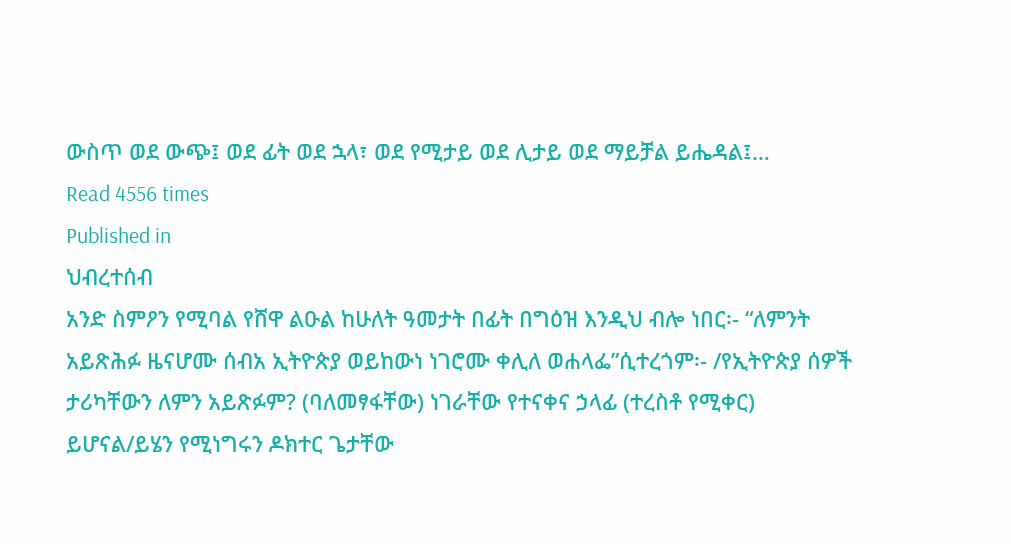ውስጥ ወደ ውጭ፤ ወደ ፊት ወደ ኋላ፣ ወደ የሚታይ ወደ ሊታይ ወደ ማይቻል ይሔዳል፤…
Read 4556 times
Published in
ህብረተሰብ
አንድ ስምዖን የሚባል የሸዋ ልዑል ከሁለት ዓመታት በፊት በግዕዝ እንዲህ ብሎ ነበር፡- “ለምንት አይጽሕፉ ዜናሆሙ ሰብአ ኢትዮጵያ ወይከውነ ነገሮሙ ቀሊለ ወሐላፌ”ሲተረጎም፡- /የኢትዮጵያ ሰዎች ታሪካቸውን ለምን አይጽፉም? (ባለመፃፋቸው) ነገራቸው የተናቀና ኃላፊ (ተረስቶ የሚቀር) ይሆናል/ይሄን የሚነግሩን ዶክተር ጌታቸው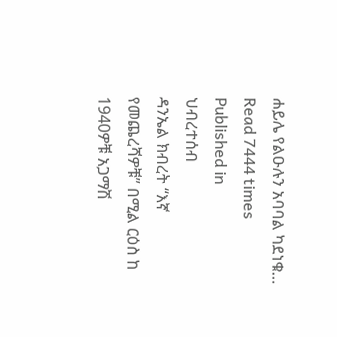ሐይሌ የልዑሉን አባባል ካደነቁ…
Read 7444 times
Published in
ህብረተሰብ
ዳንኤል ክብረት “እኛ የመጨረሻዎቹ” በሚል ርዕስ ከ 1940ዎቹ አጋማሽ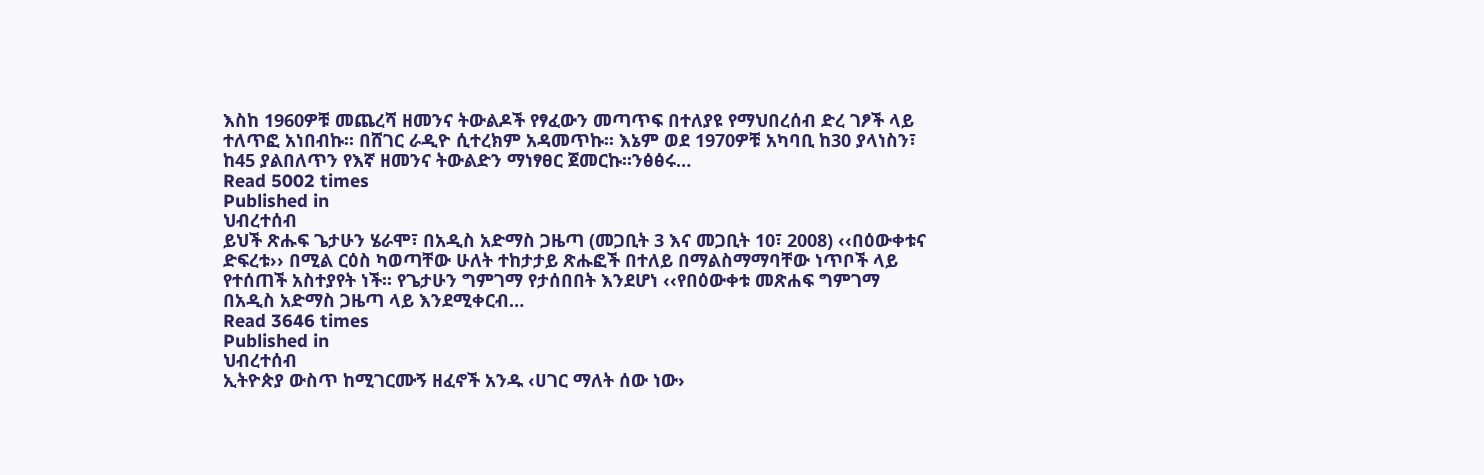እስከ 1960ዎቹ መጨረሻ ዘመንና ትውልዶች የፃፈውን መጣጥፍ በተለያዩ የማህበረሰብ ድረ ገፆች ላይ ተለጥፎ አነበብኩ፡፡ በሸገር ራዲዮ ሲተረክም አዳመጥኩ፡፡ እኔም ወደ 1970ዎቹ አካባቢ ከ30 ያላነስን፣ ከ45 ያልበለጥን የእኛ ዘመንና ትውልድን ማነፃፀር ጀመርኩ፡፡ንፅፅሩ…
Read 5002 times
Published in
ህብረተሰብ
ይህች ጽሑፍ ጌታሁን ሄራሞ፣ በአዲስ አድማስ ጋዜጣ (መጋቢት 3 እና መጋቢት 10፣ 2008) ‹‹በዕውቀቱና ድፍረቱ›› በሚል ርዕስ ካወጣቸው ሁለት ተከታታይ ጽሑፎች በተለይ በማልስማማባቸው ነጥቦች ላይ የተሰጠች አስተያየት ነች፡፡ የጌታሁን ግምገማ የታሰበበት እንደሆነ ‹‹የበዕውቀቱ መጽሐፍ ግምገማ በአዲስ አድማስ ጋዜጣ ላይ እንደሚቀርብ…
Read 3646 times
Published in
ህብረተሰብ
ኢትዮጵያ ውስጥ ከሚገርሙኝ ዘፈኖች አንዱ ‹ሀገር ማለት ሰው ነው›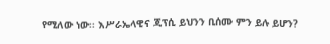የሚለው ነው፡፡ እሥራኤላዊና ጂፕሲ ይህንን ቢሰሙ ምን ይሉ ይሆን?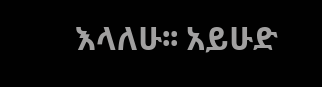እላለሁ፡፡ አይሁድ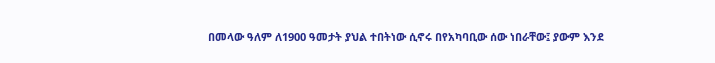በመላው ዓለም ለ1900 ዓመታት ያህል ተበትነው ሲኖሩ በየአካባቢው ሰው ነበራቸው፤ ያውም እንደ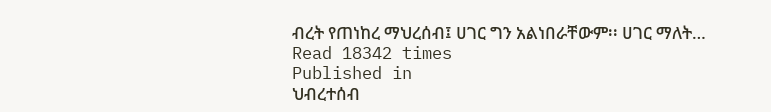ብረት የጠነከረ ማህረሰብ፤ ሀገር ግን አልነበራቸውም፡፡ ሀገር ማለት…
Read 18342 times
Published in
ህብረተሰብ